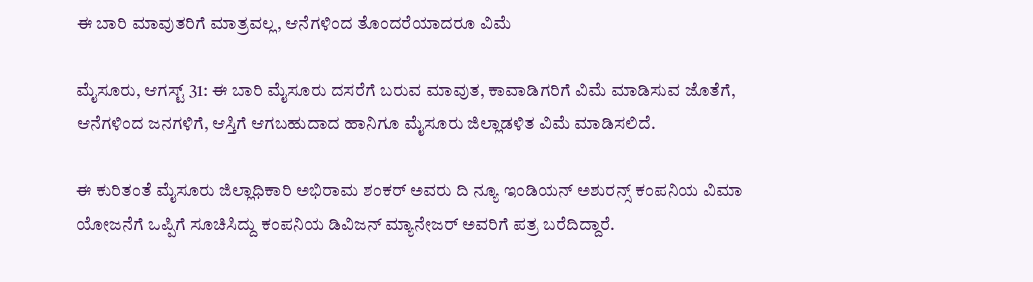ಈ ಬಾರಿ ಮಾವುತರಿಗೆ ಮಾತ್ರವಲ್ಲ, ಆನೆಗಳಿಂದ ತೊಂದರೆಯಾದರೂ ವಿಮೆ

ಮೈಸೂರು, ಆಗಸ್ಟ್ 31: ಈ ಬಾರಿ ಮೈಸೂರು ದಸರೆಗೆ ಬರುವ ಮಾವುತ, ಕಾವಾಡಿಗರಿಗೆ ವಿಮೆ ಮಾಡಿಸುವ ಜೊತೆಗೆ, ಆನೆಗಳಿಂದ ಜನಗಳಿಗೆ, ಆಸ್ತಿಗೆ ಆಗಬಹುದಾದ ಹಾನಿಗೂ ಮೈಸೂರು ಜಿಲ್ಲಾಡಳಿತ ವಿಮೆ ಮಾಡಿಸಲಿದೆ.

ಈ ಕುರಿತಂತೆ ಮೈಸೂರು ಜಿಲ್ಲಾಧಿಕಾರಿ ಅಭಿರಾಮ ಶಂಕರ್ ಅವರು ದಿ ನ್ಯೂ ಇಂಡಿಯನ್ ಅಶುರನ್ಸ್ ಕಂಪನಿಯ ವಿಮಾ ಯೋಜನೆಗೆ ಒಪ್ಪಿಗೆ ಸೂಚಿಸಿದ್ದು ಕಂಪನಿಯ ಡಿವಿಜನ್ ಮ್ಯಾನೇಜರ್ ಅವರಿಗೆ ಪತ್ರ ಬರೆದಿದ್ದಾರೆ.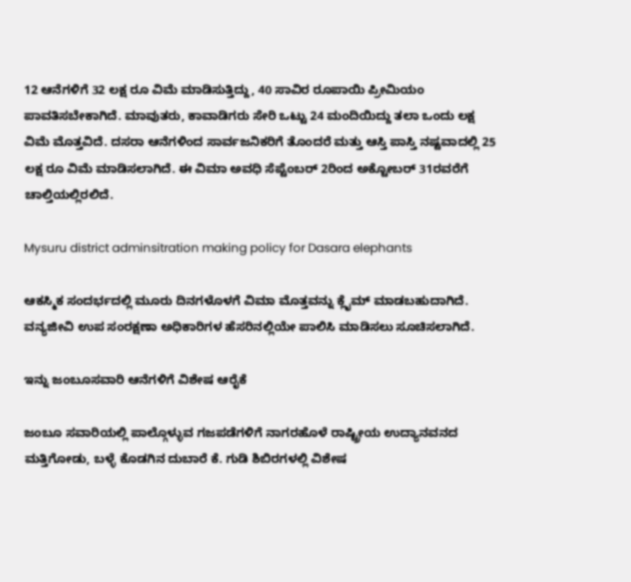12 ಆನೆಗಳಿಗೆ 32 ಲಕ್ಷ ರೂ ವಿಮೆ ಮಾಡಿಸುತ್ತಿದ್ದು, 40 ಸಾವಿರ ರೂಪಾಯಿ ಪ್ರೀಮಿಯಂ ಪಾವತಿಸಬೇಕಾಗಿದೆ. ಮಾವುತರು, ಕಾವಾಡಿಗರು ಸೇರಿ ಒಟ್ಟು 24 ಮಂದಿಯಿದ್ದು ತಲಾ ಒಂದು ಲಕ್ಷ ವಿಮೆ ಮೊತ್ತವಿದೆ. ದಸರಾ ಆನೆಗಳಿಂದ ಸಾರ್ವಜನಿಕರಿಗೆ ತೊಂದರೆ ಮತ್ತು ಆಸ್ತಿ ಪಾಸ್ತಿ ನಷ್ಟವಾದಲ್ಲಿ 25 ಲಕ್ಷ ರೂ ವಿಮೆ ಮಾಡಿಸಲಾಗಿದೆ. ಈ ವಿಮಾ ಅವಧಿ ಸೆಪ್ಟೆಂಬರ್ 2ರಿಂದ ಅಕ್ಟೋಬರ್ 31ರವರೆಗೆ ಚಾಲ್ತಿಯಲ್ಲಿರಲಿದೆ.

Mysuru district adminsitration making policy for Dasara elephants

ಆಕಸ್ಮಿಕ ಸಂದರ್ಭದಲ್ಲಿ ಮೂರು ದಿನಗಳೊಳಗೆ ವಿಮಾ ಮೊತ್ತವನ್ನು ಕ್ಲೈಮ್ ಮಾಡಬಹುದಾಗಿದೆ. ವನ್ಯಜೀವಿ ಉಪ ಸಂರಕ್ಷಣಾ ಅಧಿಕಾರಿಗಳ ಹೆಸರಿನಲ್ಲಿಯೇ ಪಾಲಿಸಿ ಮಾಡಿಸಲು ಸೂಚಿಸಲಾಗಿದೆ.

ಇನ್ನು ಜಂಬೂಸವಾರಿ ಆನೆಗಳಿಗೆ ವಿಶೇಷ ಆರೈಕೆ

ಜಂಬೂ ಸವಾರಿಯಲ್ಲಿ ಪಾಲ್ಗೊಳ್ಳುವ ಗಜಪಡೆಗಳಿಗೆ ನಾಗರಹೊಳೆ ರಾಷ್ಟ್ರೀಯ ಉದ್ಯಾನವನದ ಮತ್ತಿಗೋಡು, ಬಳ್ಳೆ ಕೊಡಗಿನ ದುಬಾರೆ ಕೆ. ಗುಡಿ ಶಿಬಿರಗಳಲ್ಲಿ ವಿಶೇಷ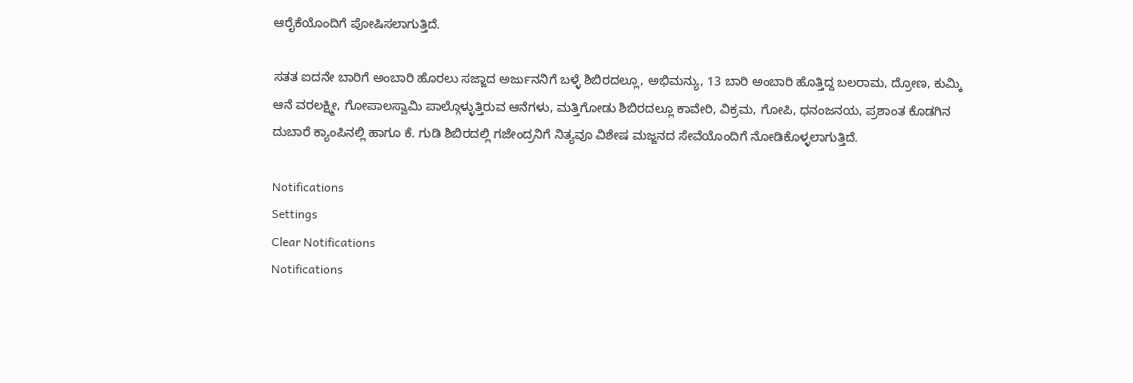ಆರೈಕೆಯೊಂದಿಗೆ ಪೋಷಿಸಲಾಗುತ್ತಿದೆ.

ಸತತ ಐದನೇ ಬಾರಿಗೆ ಅಂಬಾರಿ ಹೊರಲು ಸಜ್ಜಾದ ಅರ್ಜುನನಿಗೆ ಬಳ್ಳೆ ಶಿಬಿರದಲ್ಲೂ, ಅಭಿಮನ್ಯು, 13 ಬಾರಿ ಅಂಬಾರಿ ಹೊತ್ತಿದ್ದ ಬಲರಾಮ, ದ್ರೋಣ, ಕುಮ್ಕಿ ಆನೆ ವರಲಕ್ಷ್ಮೀ, ಗೋಪಾಲಸ್ವಾಮಿ ಪಾಲ್ಗೊಳ್ಳುತ್ತಿರುವ ಆನೆಗಳು, ಮತ್ತಿಗೋಡು ಶಿಬಿರದಲ್ಲೂ ಕಾವೇರಿ, ವಿಕ್ರಮ, ಗೋಪಿ, ಧನಂಜನಯ, ಪ್ರಶಾಂತ ಕೊಡಗಿನ ದುಬಾರೆ ಕ್ಯಾಂಪಿನಲ್ಲಿ ಹಾಗೂ ಕೆ. ಗುಡಿ ಶಿಬಿರದಲ್ಲಿ ಗಜೇಂದ್ರನಿಗೆ ನಿತ್ಯವೂ ವಿಶೇಷ ಮಜ್ಜನದ ಸೇವೆಯೊಂದಿಗೆ ನೋಡಿಕೊಳ್ಳಲಾಗುತ್ತಿದೆ.

Notifications
Settings
Clear Notifications
Notifications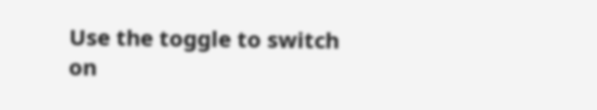Use the toggle to switch on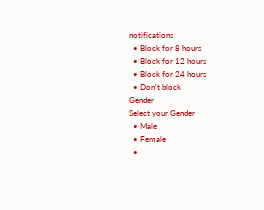notifications
  • Block for 8 hours
  • Block for 12 hours
  • Block for 24 hours
  • Don't block
Gender
Select your Gender
  • Male
  • Female
  •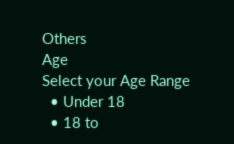Others
Age
Select your Age Range
  • Under 18
  • 18 to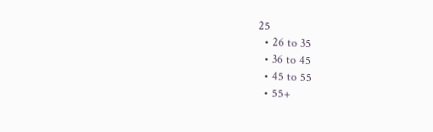25
  • 26 to 35
  • 36 to 45
  • 45 to 55
  • 55+